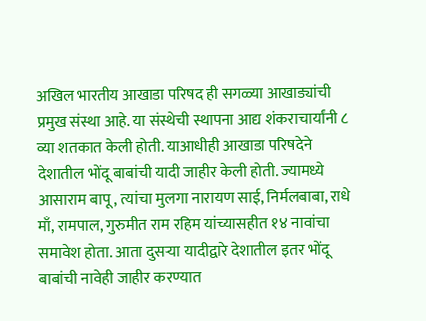अखिल भारतीय आखाडा परिषद ही सगळ्या आखाड्यांची प्रमुख संस्था आहे. या संस्थेची स्थापना आद्य शंकराचार्यांनी ८ व्या शतकात केली होती. याआधीही आखाडा परिषदेने देशातील भोंदू बाबांची यादी जाहीर केली होती. ज्यामध्ये आसाराम बापू, त्यांचा मुलगा नारायण साई, निर्मलबाबा, राधे माँ, रामपाल, गुरुमीत राम रहिम यांच्यासहीत १४ नावांचा समावेश होता. आता दुसऱ्या यादीद्वारे देशातील इतर भोंदू बाबांची नावेही जाहीर करण्यात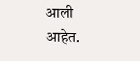आली आहेत.